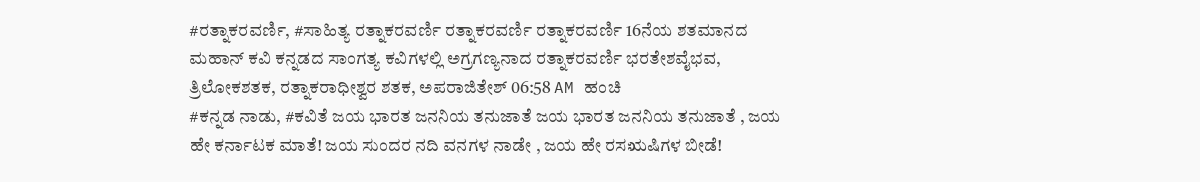#ರತ್ನಾಕರವರ್ಣಿ, #ಸಾಹಿತ್ಯ ರತ್ನಾಕರವರ್ಣಿ ರತ್ನಾಕರವರ್ಣಿ ರತ್ನಾಕರವರ್ಣಿ 16ನೆಯ ಶತಮಾನದ ಮಹಾನ್ ಕವಿ ಕನ್ನಡದ ಸಾಂಗತ್ಯ ಕವಿಗಳಲ್ಲಿ ಅಗ್ರಗಣ್ಯನಾದ ರತ್ನಾಕರವರ್ಣಿ ಭರತೇಶವೈಭವ, ತ್ರಿಲೋಕಶತಕ, ರತ್ನಾಕರಾಧೀಶ್ವರ ಶತಕ, ಅಪರಾಜಿತೇಶ್ 06:58 AM ಹಂಚಿ
#ಕನ್ನಡ ನಾಡು, #ಕವಿತೆ ಜಯ ಭಾರತ ಜನನಿಯ ತನುಜಾತೆ ಜಯ ಭಾರತ ಜನನಿಯ ತನುಜಾತೆ , ಜಯ ಹೇ ಕರ್ನಾಟಕ ಮಾತೆ! ಜಯ ಸುಂದರ ನದಿ ವನಗಳ ನಾಡೇ , ಜಯ ಹೇ ರಸಋಷಿಗಳ ಬೀಡೆ!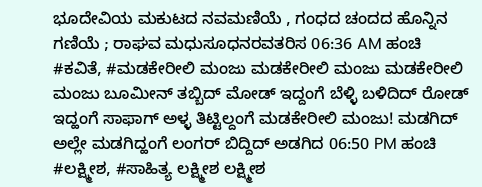ಭೂದೇವಿಯ ಮಕುಟದ ನವಮಣಿಯೆ , ಗಂಧದ ಚಂದದ ಹೊನ್ನಿನ ಗಣಿಯೆ ; ರಾಘವ ಮಧುಸೂಧನರವತರಿಸ 06:36 AM ಹಂಚಿ
#ಕವಿತೆ, #ಮಡಕೇರೀಲಿ ಮಂಜು ಮಡಕೇರೀಲಿ ಮಂಜು ಮಡಕೇರೀಲಿ ಮಂಜು ಬೂಮೀನ್ ತಬ್ಬಿದ್ ಮೋಡ್ ಇದ್ದಂಗೆ ಬೆಳ್ಳಿ ಬಳಿದಿದ್ ರೋಡ್ ಇದ್ಹಂಗೆ ಸಾಫಾಗ್ ಅಳ್ಳ ತಿಟ್ಟಿಲ್ದಂಗೆ ಮಡಕೇರೀಲಿ ಮಂಜು! ಮಡಗಿದ್ ಅಲ್ಲೇ ಮಡಗಿದ್ಹಂಗೆ ಲಂಗರ್ ಬಿದ್ದಿದ್ ಅಡಗಿದ 06:50 PM ಹಂಚಿ
#ಲಕ್ಷ್ಮೀಶ, #ಸಾಹಿತ್ಯ ಲಕ್ಷ್ಮೀಶ ಲಕ್ಷ್ಮೀಶ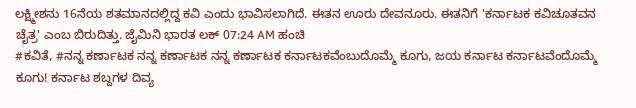ಲಕ್ಷ್ಮೀಶನು 16ನೆಯ ಶತಮಾನದಲ್ಲಿದ್ದ ಕವಿ ಎಂದು ಭಾವಿಸಲಾಗಿದೆ. ಈತನ ಊರು ದೇವನೂರು. ಈತನಿಗೆ 'ಕರ್ನಾಟಕ ಕವಿಚೂತವನ ಚೈತ್ರ' ಎಂಬ ಬಿರುದಿತ್ತು. ಜೈಮಿನಿ ಭಾರತ ಲಕ್ 07:24 AM ಹಂಚಿ
#ಕವಿತೆ, #ನನ್ನ ಕರ್ಣಾಟಕ ನನ್ನ ಕರ್ಣಾಟಕ ನನ್ನ ಕರ್ಣಾಟಕ ಕರ್ನಾಟಕವೆಂಬುದೊಮ್ಮೆ ಕೂಗು, ಜಯ ಕರ್ನಾಟ ಕರ್ನಾಟವೆಂದೊಮ್ಮೆ ಕೂಗು! ಕರ್ನಾಟ ಶಬ್ದಗಳ ದಿವ್ಯ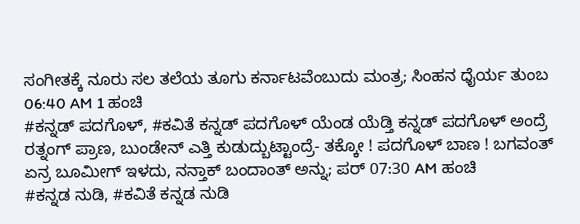ಸಂಗೀತಕ್ಕೆ ನೂರು ಸಲ ತಲೆಯ ತೂಗು ಕರ್ನಾಟವೆಂಬುದು ಮಂತ್ರ; ಸಿಂಹನ ಧೈರ್ಯ ತುಂಬ 06:40 AM 1 ಹಂಚಿ
#ಕನ್ನಡ್ ಪದಗೊಳ್, #ಕವಿತೆ ಕನ್ನಡ್ ಪದಗೊಳ್ ಯೆಂಡ ಯೆಡ್ತಿ ಕನ್ನಡ್ ಪದಗೊಳ್ ಅಂದ್ರೆ ರತ್ನಂಗ್ ಪ್ರಾಣ, ಬುಂಡೇನ್ ಎತ್ತಿ ಕುಡುದ್ಬುಟ್ಟಾಂದ್ರೆ- ತಕ್ಕೋ ! ಪದಗೊಳ್ ಬಾಣ ! ಬಗವಂತ್ ಏನ್ರ ಬೂಮೀಗ್ ಇಳದು, ನನ್ತಾಕ್ ಬಂದಾಂತ್ ಅನ್ನು; ಪರ್ 07:30 AM ಹಂಚಿ
#ಕನ್ನಡ ನುಡಿ, #ಕವಿತೆ ಕನ್ನಡ ನುಡಿ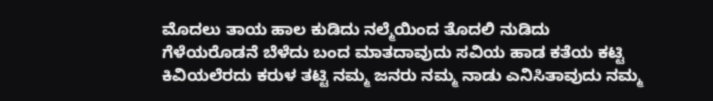ಮೊದಲು ತಾಯ ಹಾಲ ಕುಡಿದು ನಲ್ಮೆಯಿಂದ ತೊದಲಿ ನುಡಿದು ಗೆಳೆಯರೊಡನೆ ಬೆಳೆದು ಬಂದ ಮಾತದಾವುದು ಸವಿಯ ಹಾಡ ಕತೆಯ ಕಟ್ಟಿ ಕಿವಿಯಲೆರದು ಕರುಳ ತಟ್ಟಿ ನಮ್ಮ ಜನರು ನಮ್ಮ ನಾಡು ಎನಿಸಿತಾವುದು ನಮ್ಮ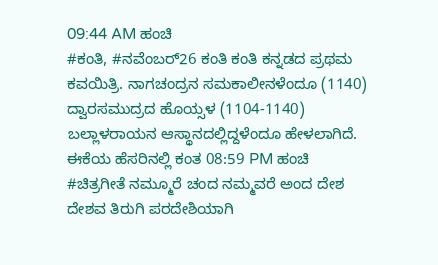09:44 AM ಹಂಚಿ
#ಕಂತಿ, #ನವೆಂಬರ್26 ಕಂತಿ ಕಂತಿ ಕನ್ನಡದ ಪ್ರಥಮ ಕವಯಿತ್ರಿ. ನಾಗಚಂದ್ರನ ಸಮಕಾಲೀನಳೆಂದೂ (1140) ದ್ವಾರಸಮುದ್ರದ ಹೊಯ್ಸಳ (1104-1140) ಬಲ್ಲಾಳರಾಯನ ಆಸ್ಥಾನದಲ್ಲಿದ್ದಳೆಂದೂ ಹೇಳಲಾಗಿದೆ. ಈಕೆಯ ಹೆಸರಿನಲ್ಲಿ ಕಂತ 08:59 PM ಹಂಚಿ
#ಚಿತ್ರಗೀತೆ ನಮ್ಮೂರೆ ಚಂದ ನಮ್ಮವರೆ ಅಂದ ದೇಶ ದೇಶವ ತಿರುಗಿ ಪರದೇಶಿಯಾಗಿ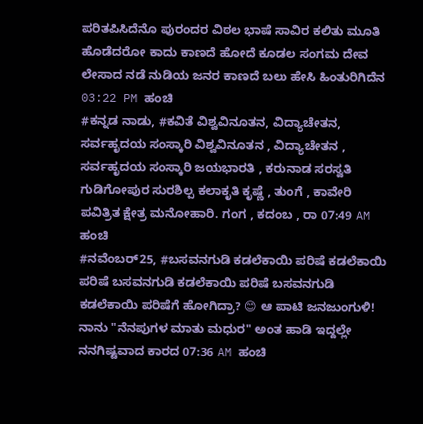ಪರಿತಪಿಸಿದೆನೊ ಪುರಂದರ ವಿಠಲ ಭಾಷೆ ಸಾವಿರ ಕಲಿತು ಮೂತಿ ಹೊಡೆದರೋ ಕಾದು ಕಾಣದೆ ಹೋದೆ ಕೂಡಲ ಸಂಗಮ ದೇವ ಲೇಸಾದ ನಡೆ ನುಡಿಯ ಜನರ ಕಾಣದೆ ಬಲು ಹೇಸಿ ಹಿಂತುರಿಗಿದೆನ 03:22 PM ಹಂಚಿ
#ಕನ್ನಡ ನಾಡು, #ಕವಿತೆ ವಿಶ್ವವಿನೂತನ, ವಿದ್ಯಾಚೇತನ, ಸರ್ವಹೃದಯ ಸಂಸ್ಕಾರಿ ವಿಶ್ವವಿನೂತನ , ವಿದ್ಯಾಚೇತನ , ಸರ್ವಹೃದಯ ಸಂಸ್ಕಾರಿ ಜಯಭಾರತಿ , ಕರುನಾಡ ಸರಸ್ವತಿ ಗುಡಿಗೋಪುರ ಸುರಶಿಲ್ಪ ಕಲಾಕೃತಿ ಕೃಷ್ಣೆ , ತುಂಗೆ , ಕಾವೇರಿ ಪವಿತ್ರಿತ ಕ್ಷೇತ್ರ ಮನೋಹಾರಿ. ಗಂಗ , ಕದಂಬ , ರಾ 07:49 AM ಹಂಚಿ
#ನವೆಂಬರ್25, #ಬಸವನಗುಡಿ ಕಡಲೆಕಾಯಿ ಪರಿಷೆ ಕಡಲೆಕಾಯಿ ಪರಿಷೆ ಬಸವನಗುಡಿ ಕಡಲೆಕಾಯಿ ಪರಿಷೆ ಬಸವನಗುಡಿ ಕಡಲೆಕಾಯಿ ಪರಿಷೆಗೆ ಹೋಗಿದ್ರಾ? 😊 ಆ ಪಾಟಿ ಜನಜುಂಗುಳಿ! ನಾನು "ನೆನಪುಗಳ ಮಾತು ಮಧುರ" ಅಂತ ಹಾಡಿ ಇದ್ದಲ್ಲೇ ನನಗಿಷ್ಟವಾದ ಕಾರದ 07:36 AM ಹಂಚಿ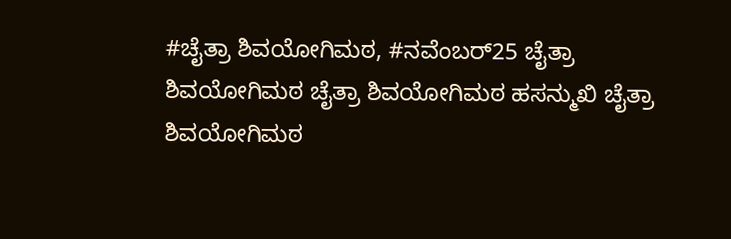#ಚೈತ್ರಾ ಶಿವಯೋಗಿಮಠ, #ನವೆಂಬರ್25 ಚೈತ್ರಾ ಶಿವಯೋಗಿಮಠ ಚೈತ್ರಾ ಶಿವಯೋಗಿಮಠ ಹಸನ್ಮುಖಿ ಚೈತ್ರಾ ಶಿವಯೋಗಿಮಠ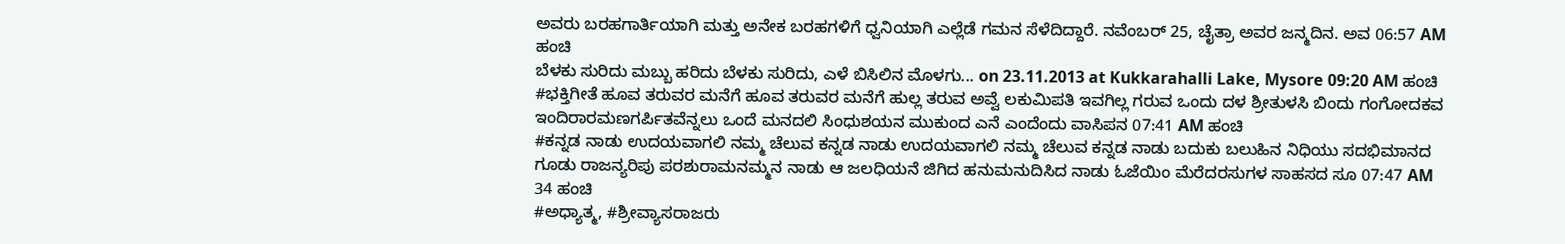ಅವರು ಬರಹಗಾರ್ತಿಯಾಗಿ ಮತ್ತು ಅನೇಕ ಬರಹಗಳಿಗೆ ಧ್ವನಿಯಾಗಿ ಎಲ್ಲೆಡೆ ಗಮನ ಸೆಳೆದಿದ್ದಾರೆ. ನವೆಂಬರ್ 25, ಚೈತ್ರಾ ಅವರ ಜನ್ಮದಿನ. ಅವ 06:57 AM ಹಂಚಿ
ಬೆಳಕು ಸುರಿದು ಮಬ್ಬು ಹರಿದು ಬೆಳಕು ಸುರಿದು, ಎಳೆ ಬಿಸಿಲಿನ ಮೊಳಗು... on 23.11.2013 at Kukkarahalli Lake, Mysore 09:20 AM ಹಂಚಿ
#ಭಕ್ತಿಗೀತೆ ಹೂವ ತರುವರ ಮನೆಗೆ ಹೂವ ತರುವರ ಮನೆಗೆ ಹುಲ್ಲ ತರುವ ಅವ್ವೆ ಲಕುಮಿಪತಿ ಇವಗಿಲ್ಲ ಗರುವ ಒಂದು ದಳ ಶ್ರೀತುಳಸಿ ಬಿಂದು ಗಂಗೋದಕವ ಇಂದಿರಾರಮಣಗರ್ಪಿತವೆನ್ನಲು ಒಂದೆ ಮನದಲಿ ಸಿಂಧುಶಯನ ಮುಕುಂದ ಎನೆ ಎಂದೆಂದು ವಾಸಿಪನ 07:41 AM ಹಂಚಿ
#ಕನ್ನಡ ನಾಡು ಉದಯವಾಗಲಿ ನಮ್ಮ ಚೆಲುವ ಕನ್ನಡ ನಾಡು ಉದಯವಾಗಲಿ ನಮ್ಮ ಚೆಲುವ ಕನ್ನಡ ನಾಡು ಬದುಕು ಬಲುಹಿನ ನಿಧಿಯು ಸದಭಿಮಾನದ ಗೂಡು ರಾಜನ್ಯರಿಪು ಪರಶುರಾಮನಮ್ಮನ ನಾಡು ಆ ಜಲಧಿಯನೆ ಜಿಗಿದ ಹನುಮನುದಿಸಿದ ನಾಡು ಓಜೆಯಿಂ ಮೆರೆದರಸುಗಳ ಸಾಹಸದ ಸೂ 07:47 AM 34 ಹಂಚಿ
#ಅಧ್ಯಾತ್ಮ, #ಶ್ರೀವ್ಯಾಸರಾಜರು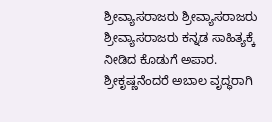ಶ್ರೀವ್ಯಾಸರಾಜರು ಶ್ರೀವ್ಯಾಸರಾಜರು ಶ್ರೀವ್ಯಾಸರಾಜರು ಕನ್ನಡ ಸಾಹಿತ್ಯಕ್ಕೆ ನೀಡಿದ ಕೊಡುಗೆ ಅಪಾರ. ಶ್ರೀಕೃಷ್ಣನೆಂದರೆ ಅಬಾಲ ವೃದ್ಧರಾಗಿ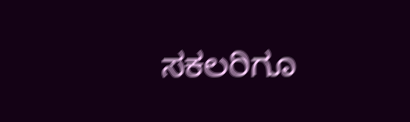ಸಕಲರಿಗೂ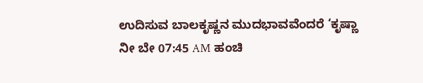ಉದಿಸುವ ಬಾಲಕೃಷ್ಣನ ಮುದಭಾವವೆಂದರೆ ‘ಕೃಷ್ಣಾ ನೀ ಬೇ 07:45 AM ಹಂಚಿ